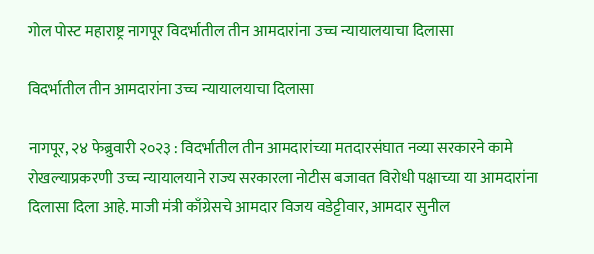गोल पोस्ट महाराष्ट्र नागपूर विदर्भातील तीन आमदारांना उच्च न्यायालयाचा दिलासा

विदर्भातील तीन आमदारांना उच्च न्यायालयाचा दिलासा

नागपूर, २४ फेब्रुवारी २०२३ : विदर्भातील तीन आमदारांच्या मतदारसंघात नव्या सरकारने कामे रोखल्याप्रकरणी उच्च न्यायालयाने राज्य सरकारला नोटीस बजावत विरोधी पक्षाच्या या आमदारांना दिलासा दिला आहे. माजी मंत्री काँग्रेसचे आमदार विजय वडेट्टीवार, आमदार सुनील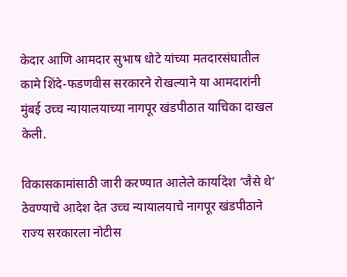केदार आणि आमदार सुभाष धोटे यांच्या मतदारसंघातील कामे शिंदे-फडणवीस सरकारने रोखल्याने या आमदारांनी मुंबई उच्च न्यायालयाच्या नागपूर खंडपीठात याचिका दाखल केली.

विकासकामांसाठी जारी करण्यात आलेले कार्यादेश ‘जैसे थे’ ठेवण्याचे आदेश देत उच्च न्यायालयाचे नागपूर खंडपीठाने राज्य सरकारला नोटीस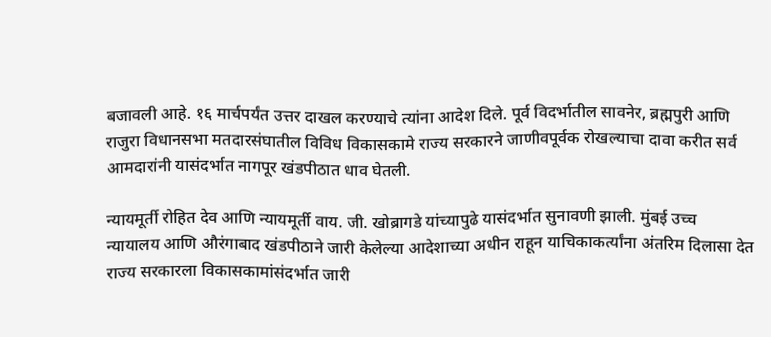बजावली आहे. १६ मार्चपर्यंत उत्तर दाखल करण्याचे त्यांना आदेश दिले. पूर्व विदर्भातील सावनेर, ब्रह्मपुरी आणि राजुरा विधानसभा मतदारसंघातील विविध विकासकामे राज्य सरकारने जाणीवपूर्वक रोखल्याचा दावा करीत सर्व आमदारांनी यासंदर्भात नागपूर खंडपीठात धाव घेतली.

न्यायमूर्ती रोहित देव आणि न्यायमूर्ती वाय. जी. खोब्रागडे यांच्यापुढे यासंदर्भात सुनावणी झाली. मुंबई उच्च न्यायालय आणि औरंगाबाद खंडपीठाने जारी केलेल्या आदेशाच्या अधीन राहून याचिकाकर्त्यांना अंतरिम दिलासा देत राज्य सरकारला विकासकामांसंदर्भात जारी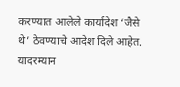करण्यात आलेले कार्यादेश ‘जैसे थे’ ठेवण्याचे आदेश दिले आहेत. यादरम्यान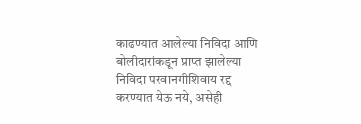काढण्यात आलेल्या निविदा आणि बोलीदारांकडून प्राप्त झालेल्या निविदा परवानगीशिवाय रद्द करण्यात येऊ नये, असेही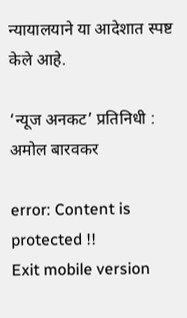न्यायालयाने या आदेशात स्पष्ट केले आहे.

‘न्यूज अनकट’ प्रतिनिधी : अमोल बारवकर

error: Content is protected !!
Exit mobile version